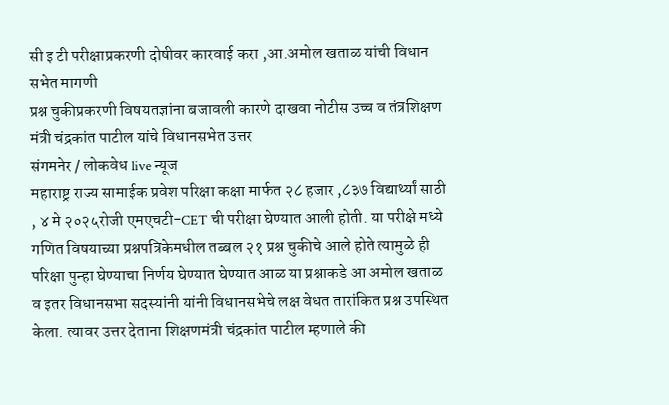सी इ टी परीक्षाप्रकरणी दोषीवर कारवाई करा ,आ.अमोल खताळ यांची विधान सभेत मागणी
प्रश्न चुकीप्रकरणी विषयतज्ञांना बजावली कारणे दाखवा नोटीस उच्च व तंत्रशिक्षण मंत्री चंद्रकांत पाटील यांचे विधानसभेत उत्तर
संगमनेर / लोकवेध live न्यूज
महाराष्ट्र राज्य सामाईक प्रवेश परिक्षा कक्षा मार्फत २८ हजार ,८३७ विद्यार्थ्यां साठी , ४ मे २०२५रोजी एमएचटी-CET ची परीक्षा घेण्यात आली होती. या परीक्षे मध्ये गणित विषयाच्या प्रश्नपत्रिकेमधील तब्बल २१ प्रश्न चुकीचे आले होते त्यामुळे ही परिक्षा पुन्हा घेण्याचा निर्णय घेण्यात घेण्यात आळ या प्रश्नाकडे आ अमोल खताळ व इतर विधानसभा सदस्यांनी यांनी विधानसभेचे लक्ष वेधत तारांकित प्रश्न उपस्थित केला. त्यावर उत्तर देताना शिक्षणमंत्री चंद्रकांत पाटील म्हणाले की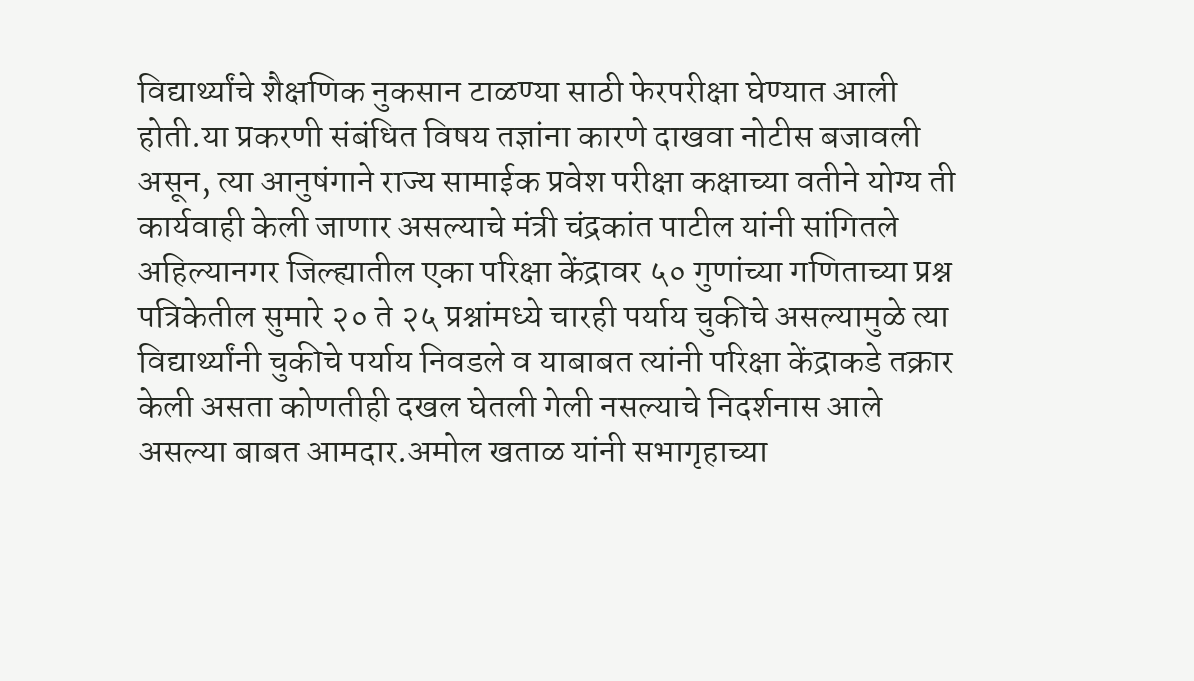विद्यार्थ्यांचे शैक्षणिक नुकसान टाळण्या साठी फेरपरीक्षा घेण्यात आली होती.या प्रकरणी संबंधित विषय तज्ञांना कारणे दाखवा नोटीस बजावली असून, त्या आनुषंगाने राज्य सामाईक प्रवेश परीक्षा कक्षाच्या वतीने योग्य ती कार्यवाही केली जाणार असल्याचे मंत्री चंद्रकांत पाटील यांनी सांगितले
अहिल्यानगर जिल्ह्यातील एका परिक्षा केंद्रावर ५० गुणांच्या गणिताच्या प्रश्न पत्रिकेतील सुमारे २० ते २५ प्रश्नांमध्ये चारही पर्याय चुकीचे असल्यामुळे त्या विद्यार्थ्यांनी चुकीचे पर्याय निवडले व याबाबत त्यांनी परिक्षा केंद्राकडे तक्रार केली असता कोणतीही दखल घेतली गेली नसल्याचे निदर्शनास आले असल्या बाबत आमदार.अमोल खताळ यांनी सभागृहाच्या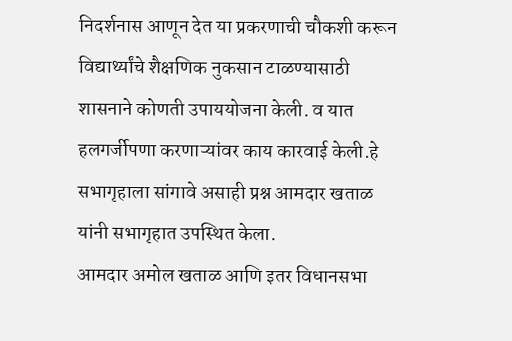निदर्शनास आणून देत या प्रकरणाची चौकशी करून विद्यार्थ्यांचे शैक्षणिक नुकसान टाळण्यासाठी शासनाने कोणती उपाययोजना केली. व यात हलगर्जीपणा करणाऱ्यांवर काय कारवाई केली.हे सभागृहाला सांगावे असाही प्रश्न आमदार खताळ यांनी सभागृहात उपस्थित केला.
आमदार अमोल खताळ आणि इतर विधानसभा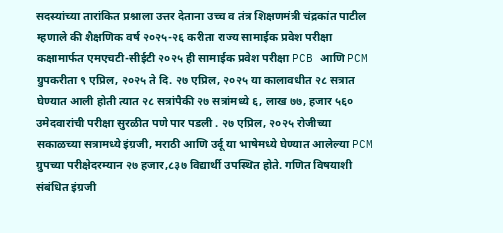सदस्यांच्या तारांकित प्रश्नाला उत्तर देताना उच्च व तंत्र शिक्षणमंत्री चंद्रकांत पाटील म्हणाले की शैक्षणिक वर्ष २०२५-२६ करीता राज्य सामाईक प्रवेश परीक्षा कक्षामार्फत एमएचटी-सीईटी २०२५ ही सामाईक प्रवेश परीक्षा PCB आणि PCM ग्रुपकरीता ९ एप्रिल, २०२५ ते दि. २७ एप्रिल, २०२५ या कालावधीत २८ सत्रात घेण्यात आली होती त्यात २८ सत्रांपैकी २७ सत्रांमध्ये ६, लाख ७७, हजार ५६० उमेदवारांची परीक्षा सुरळीत पणे पार पडली . २७ एप्रिल, २०२५ रोजीच्या सकाळच्या सत्रामध्ये इंग्रजी, मराठी आणि उर्दू या भाषेमध्ये घेण्यात आलेल्या PCM ग्रुपच्या परीक्षेदरम्यान २७ हजार,८३७ विद्यार्थी उपस्थित होते. गणित विषयाशी संबंधित इंग्रजी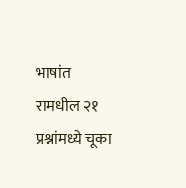भाषांत रामधील २१ प्रश्नांमध्ये चूका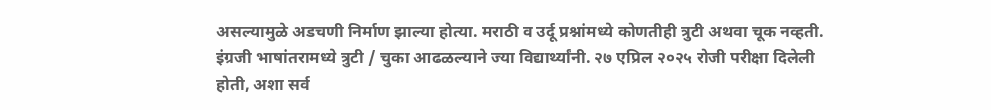असल्यामुळे अडचणी निर्माण झाल्या होत्या. मराठी व उर्दू प्रश्नांमध्ये कोणतीही त्रुटी अथवा चूक नव्हती. इंग्रजी भाषांतरामध्ये त्रुटी / चुका आढळल्याने ज्या विद्यार्थ्यांनी. २७ एप्रिल २०२५ रोजी परीक्षा दिलेली होती, अशा सर्व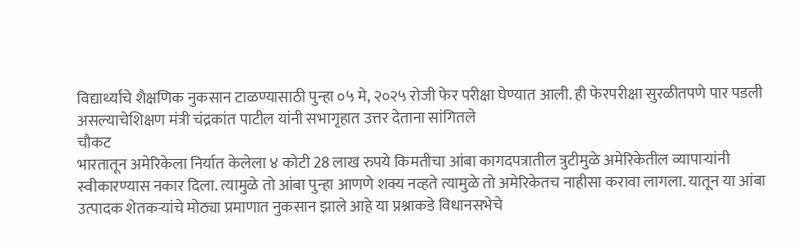विद्यार्थ्यांचे शैक्षणिक नुकसान टाळण्यासाठी पुन्हा ०५ मे, २०२५ रोजी फेर परीक्षा घेण्यात आली. ही फेरपरीक्षा सुरळीतपणे पार पडली असल्याचेशिक्षण मंत्री चंद्रकांत पाटील यांनी सभागृहात उत्तर देताना सांगितले
चौकट
भारतातून अमेरिकेला निर्यात केलेला ४ कोटी 28 लाख रुपये किमतीचा आंबा कागदपत्रातील त्रुटीमुळे अमेरिकेतील व्यापाऱ्यांनी स्वीकारण्यास नकार दिला. त्यामुळे तो आंबा पुन्हा आणणे शक्य नव्हते त्यामुळे तो अमेरिकेतच नाहीसा करावा लागला. यातून या आंबा उत्पादक शेतकऱ्यांचे मोठ्या प्रमाणात नुकसान झाले आहे या प्रश्नाकडे विधानसभेचे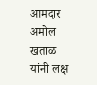आमदार अमोल खताळ यांनी लक्ष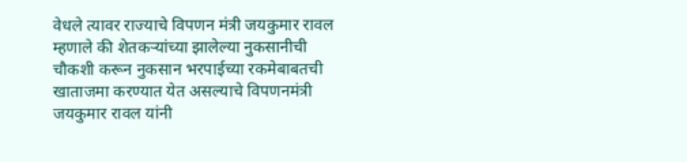वेधले त्यावर राज्याचे विपणन मंत्री जयकुमार रावल म्हणाले की शेतकऱ्यांच्या झालेल्या नुकसानीची चौकशी करून नुकसान भरपाईच्या रकमेबाबतची खाताजमा करण्यात येत असल्याचे विपणनमंत्री जयकुमार रावल यांनी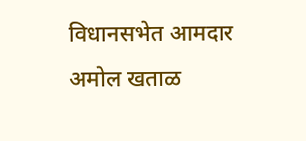विधानसभेत आमदार अमोल खताळ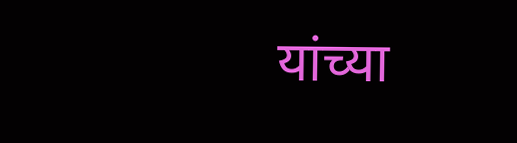यांच्या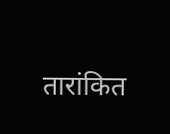तारांकित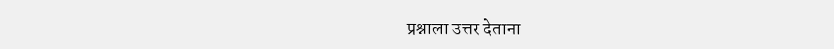प्रश्नाला उत्तर देताना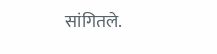सांगितले.